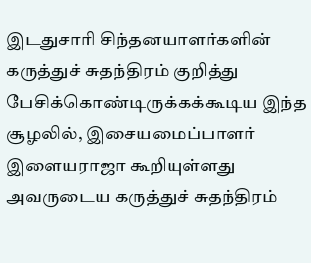இடதுசாரி சிந்தனயாளர்களின் கருத்துச் சுதந்திரம் குறித்து பேசிக்கொண்டிருக்கக்கூடிய இந்த சூழலில், இசையமைப்பாளர் இளையராஜா கூறியுள்ளது அவருடைய கருத்துச் சுதந்திரம்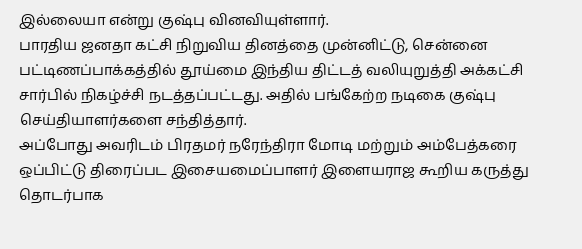இல்லையா என்று குஷ்பு வினவியுள்ளார்.
பாரதிய ஜனதா கட்சி நிறுவிய தினத்தை முன்னிட்டு, சென்னை பட்டிணப்பாக்கத்தில் தூய்மை இந்திய திட்டத் வலியுறுத்தி அக்கட்சி சார்பில் நிகழ்ச்சி நடத்தப்பட்டது. அதில் பங்கேற்ற நடிகை குஷ்பு செய்தியாளர்களை சந்தித்தார்.
அப்போது அவரிடம் பிரதமர் நரேந்திரா மோடி மற்றும் அம்பேத்கரை ஒப்பிட்டு திரைப்பட இசையமைப்பாளர் இளையராஜ கூறிய கருத்து தொடர்பாக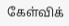கேள்விக்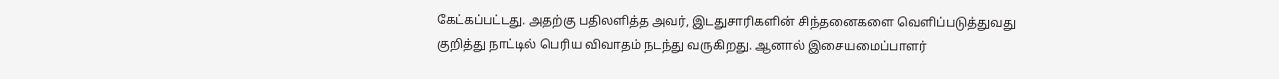கேட்கப்பட்டது. அதற்கு பதிலளித்த அவர், இடதுசாரிகளின் சிந்தனைகளை வெளிப்படுத்துவது குறித்து நாட்டில் பெரிய விவாதம் நடந்து வருகிறது. ஆனால் இசையமைப்பாளர்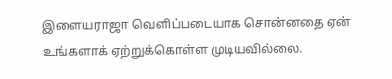இளையராஜா வெளிப்படையாக சொன்னதை ஏன் உங்களாக் ஏற்றுக்கொள்ள முடியவில்லை.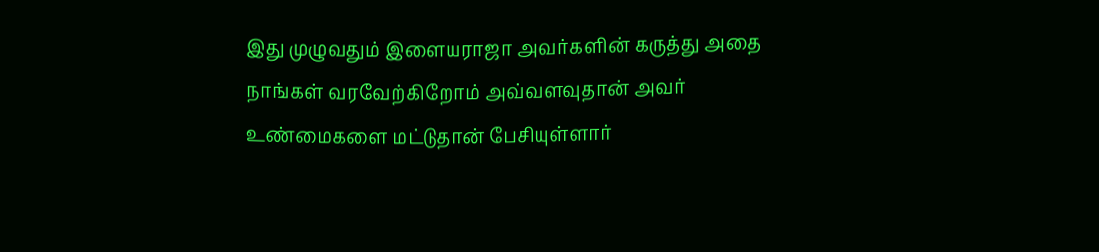இது முழுவதும் இளையராஜா அவர்களின் கருத்து அதை நாங்கள் வரவேற்கிறோம் அவ்வளவுதான் அவர் உண்மைகளை மட்டுதான் பேசியுள்ளார்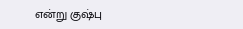என்று குஷ்பு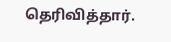தெரிவித்தார்.